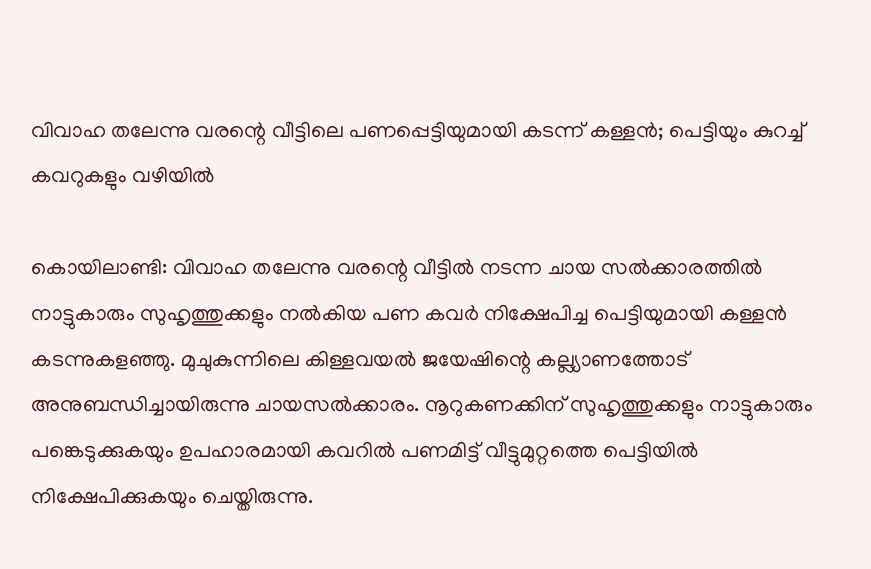വിവാഹ തലേന്നു വരന്റെ വീട്ടിലെ പണപ്പെട്ടിയുമായി കടന്ന് കള്ളൻ; പെട്ടിയും കുറച്ച് കവറുകളും വഴിയിൽ

കൊയിലാണ്ടി: വിവാഹ തലേന്നു വരന്റെ വീട്ടിൽ നടന്ന ചായ സൽക്കാരത്തിൽ നാട്ടുകാരും സുഹൃത്തുക്കളും നൽകിയ പണ കവർ നിക്ഷേപിച്ച പെട്ടിയുമായി കള്ളൻ കടന്നുകളഞ്ഞു. മുചുകുന്നിലെ കിള്ളവയൽ ജയേഷിന്റെ കല്ല്യാണത്തോട് അനുബന്ധിച്ചായിരുന്നു ചായസൽക്കാരം. നൂറുകണക്കിന് സുഹൃത്തുക്കളും നാട്ടുകാരും പങ്കെടുക്കുകയും ഉപഹാരമായി കവറിൽ പണമിട്ട് വീട്ടുമുറ്റത്തെ പെട്ടിയിൽ നിക്ഷേപിക്കുകയും ചെയ്തിരുന്നു.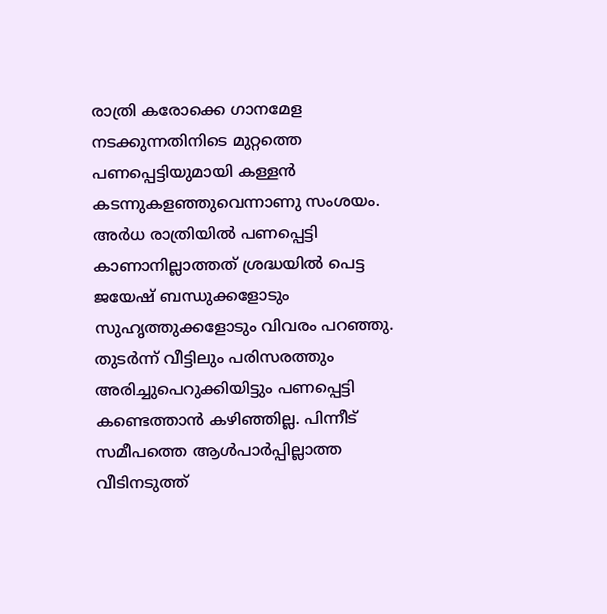രാത്രി കരോക്കെ ഗാനമേള നടക്കുന്നതിനിടെ മുറ്റത്തെ പണപ്പെട്ടിയുമായി കള്ളൻ കടന്നുകളഞ്ഞുവെന്നാണു സംശയം. അർധ രാത്രിയിൽ പണപ്പെട്ടി കാണാനില്ലാത്തത് ശ്രദ്ധയിൽ പെട്ട ജയേഷ് ബന്ധുക്കളോടും സുഹൃത്തുക്കളോടും വിവരം പറഞ്ഞു. തുടർന്ന് വീട്ടിലും പരിസരത്തും അരിച്ചുപെറുക്കിയിട്ടും പണപ്പെട്ടി കണ്ടെത്താൻ കഴിഞ്ഞില്ല. പിന്നീട് സമീപത്തെ ആൾപാർപ്പില്ലാത്ത വീടിനടുത്ത്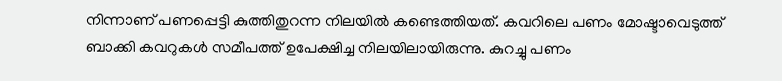നിന്നാണ് പണപ്പെട്ടി കുത്തിതുറന്ന നിലയിൽ കണ്ടെത്തിയത്. കവറിലെ പണം മോഷ്ടാവെടുത്ത് ബാക്കി കവറുകൾ സമീപത്ത് ഉപേക്ഷിച്ച നിലയിലായിരുന്നു. കുറച്ചു പണം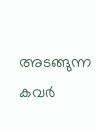അടങ്ങുന്ന കവർ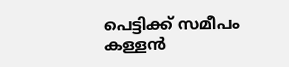പെട്ടിക്ക് സമീപം കള്ളൻ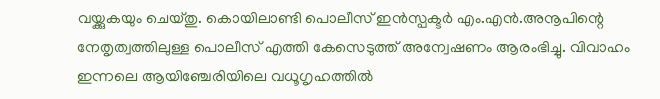വയ്ക്കുകയും ചെയ്തു. കൊയിലാണ്ടി പൊലീസ് ഇൻസ്പക്ടർ എം.എൻ.അനൂപിന്റെ നേതൃത്വത്തിലുള്ള പൊലീസ് എത്തി കേസെടുത്ത് അന്വേഷണം ആരംഭിച്ചു. വിവാഹം ഇന്നലെ ആയിഞ്ചേരിയിലെ വധൂഗൃഹത്തിൽ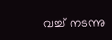വച്ച് നടന്നു